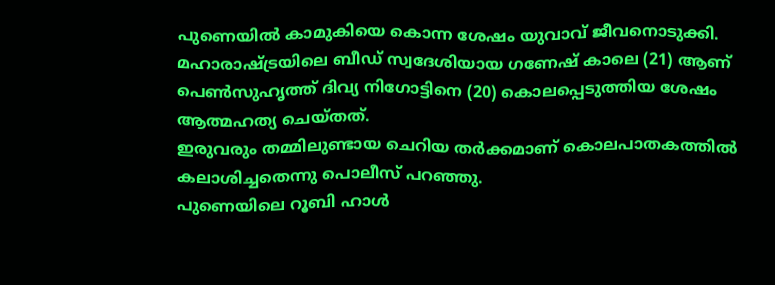പുണെയിൽ കാമുകിയെ കൊന്ന ശേഷം യുവാവ് ജീവനൊടുക്കി. മഹാരാഷ്ട്രയിലെ ബീഡ് സ്വദേശിയായ ഗണേഷ് കാലെ (21) ആണ് പെൺസുഹൃത്ത് ദിവ്യ നിഗോട്ടിനെ (20) കൊലപ്പെടുത്തിയ ശേഷം ആത്മഹത്യ ചെയ്തത്.
ഇരുവരും തമ്മിലുണ്ടായ ചെറിയ തർക്കമാണ് കൊലപാതകത്തിൽ കലാശിച്ചതെന്നു പൊലീസ് പറഞ്ഞു.
പുണെയിലെ റൂബി ഹാൾ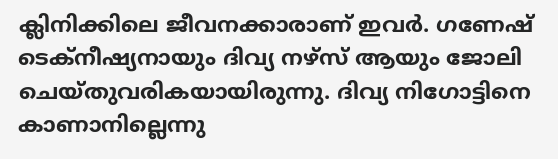ക്ലിനിക്കിലെ ജീവനക്കാരാണ് ഇവർ. ഗണേഷ് ടെക്നീഷ്യനായും ദിവ്യ നഴ്സ് ആയും ജോലി ചെയ്തുവരികയായിരുന്നു. ദിവ്യ നിഗോട്ടിനെ കാണാനില്ലെന്നു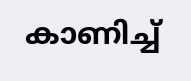കാണിച്ച്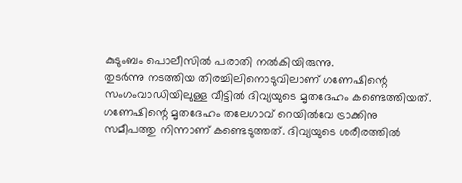കുടുംബം പൊലീസിൽ പരാതി നൽകിയിരുന്നു.
തുടർന്നു നടത്തിയ തിരച്ചിലിനൊടുവിലാണ് ഗണേഷിന്റെ സംഗംവാഡിയിലുള്ള വീട്ടിൽ ദിവ്യയുടെ മൃതദേഹം കണ്ടെത്തിയത്.
ഗണേഷിന്റെ മൃതദേഹം തലേഗാവ് റെയിൽവേ ട്രാക്കിനു സമീപത്തു നിന്നാണ് കണ്ടെടുത്തത്. ദിവ്യയുടെ ശരീരത്തിൽ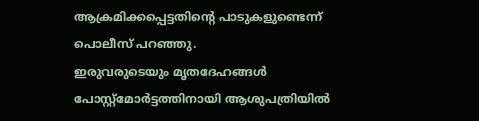ആക്രമിക്കപ്പെട്ടതിന്റെ പാടുകളുണ്ടെന്ന് പൊലീസ് പറഞ്ഞു.
ഇരുവരുടെയും മൃതദേഹങ്ങൾ പോസ്റ്റ്മോർട്ടത്തിനായി ആശുപത്രിയിൽ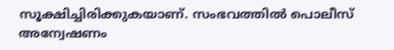സൂക്ഷിച്ചിരിക്കുകയാണ്. സംഭവത്തിൽ പൊലീസ് അന്വേഷണം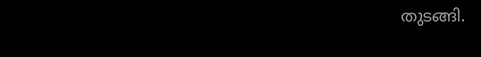തുടങ്ങി.